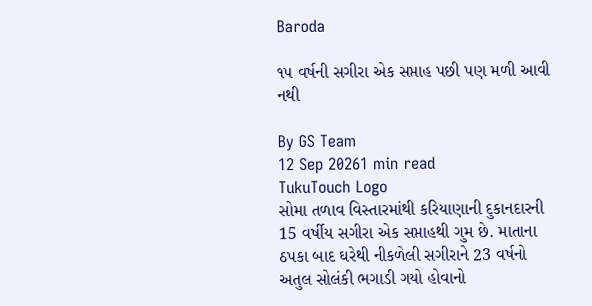Baroda

૧૫ વર્ષની સગીરા એક સપ્તાહ પછી પણ મળી આવી નથી

By GS Team
12 Sep 20261 min read
TukuTouch Logo
સોમા તળાવ વિસ્તારમાંથી કરિયાણાની દુકાનદારની 15 વર્ષીય સગીરા એક સપ્તાહથી ગુમ છે. માતાના ઠપકા બાદ ઘરેથી નીકળેલી સગીરાને 23 વર્ષનો અતુલ સોલંકી ભગાડી ગયો હોવાનો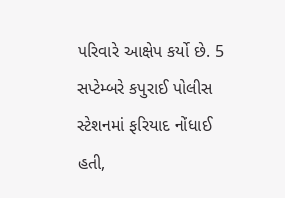પરિવારે આક્ષેપ કર્યો છે. 5 સપ્ટેમ્બરે કપુરાઈ પોલીસ સ્ટેશનમાં ફરિયાદ નોંધાઈ હતી,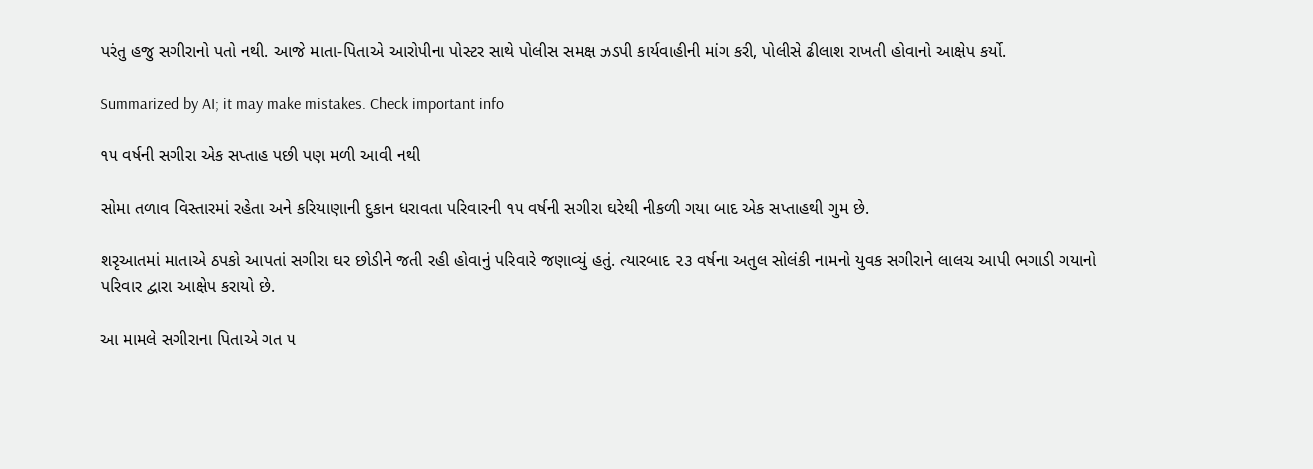પરંતુ હજુ સગીરાનો પતો નથી. આજે માતા-પિતાએ આરોપીના પોસ્ટર સાથે પોલીસ સમક્ષ ઝડપી કાર્યવાહીની માંગ કરી, પોલીસે ઢીલાશ રાખતી હોવાનો આક્ષેપ કર્યો.

Summarized by AI; it may make mistakes. Check important info

૧૫ વર્ષની સગીરા એક સપ્તાહ પછી પણ મળી આવી નથી

સોમા તળાવ વિસ્તારમાં રહેતા અને કરિયાણાની દુકાન ધરાવતા પરિવારની ૧૫ વર્ષની સગીરા ઘરેથી નીકળી ગયા બાદ એક સપ્તાહથી ગુમ છે.

શરૃઆતમાં માતાએ ઠપકો આપતાં સગીરા ઘર છોડીને જતી રહી હોવાનું પરિવારે જણાવ્યું હતું. ત્યારબાદ ૨૩ વર્ષના અતુલ સોલંકી નામનો યુવક સગીરાને લાલચ આપી ભગાડી ગયાનો પરિવાર દ્વારા આક્ષેપ કરાયો છે.

આ મામલે સગીરાના પિતાએ ગત ૫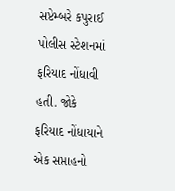સપ્ટેમ્બરે કપુરાઈ પોલીસ સ્ટેશનમાં ફરિયાદ નોંધાવી હતી. જોકે ફરિયાદ નોંધાયાને એક સપ્તાહનો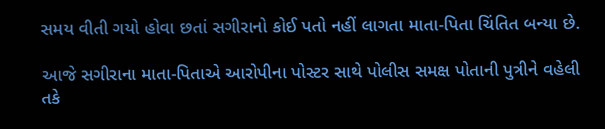સમય વીતી ગયો હોવા છતાં સગીરાનો કોઈ પતો નહીં લાગતા માતા-પિતા ચિંતિત બન્યા છે.

આજે સગીરાના માતા-પિતાએ આરોપીના પોસ્ટર સાથે પોલીસ સમક્ષ પોતાની પુત્રીને વહેલી તકે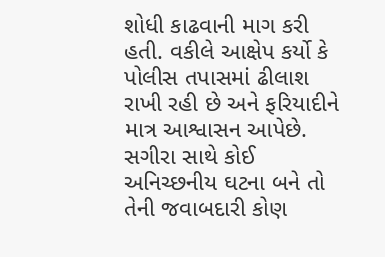શોધી કાઢવાની માગ કરી હતી. વકીલે આક્ષેપ કર્યો કે પોલીસ તપાસમાં ઢીલાશ રાખી રહી છે અને ફરિયાદીને માત્ર આશ્વાસન આપેછે. સગીરા સાથે કોઈ અનિચ્છનીય ઘટના બને તો તેની જવાબદારી કોણ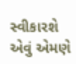સ્વીકારશે એવું એમણે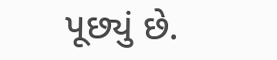પૂછ્યું છે.